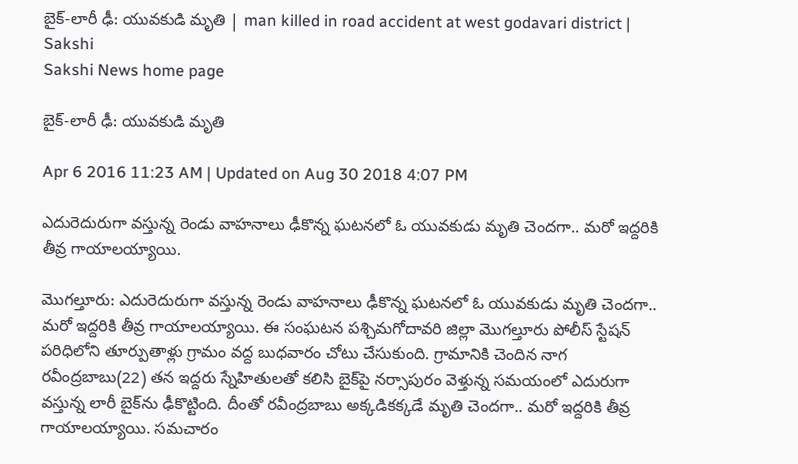బైక్-లారీ ఢీ: యువకుడి మృతి | man killed in road accident at west godavari district | Sakshi
Sakshi News home page

బైక్-లారీ ఢీ: యువకుడి మృతి

Apr 6 2016 11:23 AM | Updated on Aug 30 2018 4:07 PM

ఎదురెదురుగా వస్తున్న రెండు వాహనాలు ఢీకొన్న ఘటనలో ఓ యువకుడు మృతి చెందగా.. మరో ఇద్దరికి తీవ్ర గాయాలయ్యాయి.

మొగల్తూరు: ఎదురెదురుగా వస్తున్న రెండు వాహనాలు ఢీకొన్న ఘటనలో ఓ యువకుడు మృతి చెందగా.. మరో ఇద్దరికి తీవ్ర గాయాలయ్యాయి. ఈ సంఘటన పశ్చిమగోదావరి జిల్లా మొగల్తూరు పోలీస్ స్టేషన్ పరిధిలోని తూర్పుతాళ్లు గ్రామం వద్ద బుధవారం చోటు చేసుకుంది. గ్రామానికి చెందిన నాగ రవీంద్రబాబు(22) తన ఇద్దరు స్నేహితులతో కలిసి బైక్‌పై నర్సాపురం వెళ్తున్న సమయంలో ఎదురుగా వస్తున్న లారీ బైక్‌ను ఢీకొట్టింది. దీంతో రవీంద్రబాబు అక్కడికక్కడే మృతి చెందగా.. మరో ఇద్దరికి తీవ్ర గాయాలయ్యాయి. సమచారం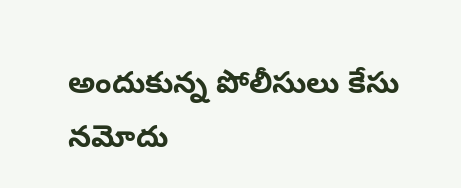అందుకున్న పోలీసులు కేసు నమోదు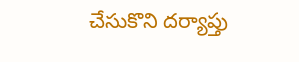చేసుకొని దర్యాప్తు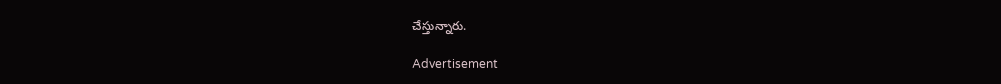చేస్తున్నారు.

Advertisement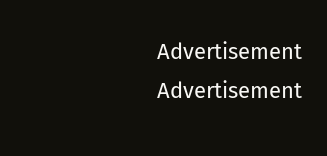Advertisement
Advertisement